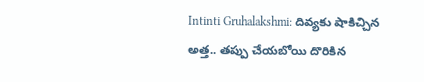Intinti Gruhalakshmi: దివ్యకు షాకిచ్చిన అత్త.. తప్పు చేయబోయి దొరికిన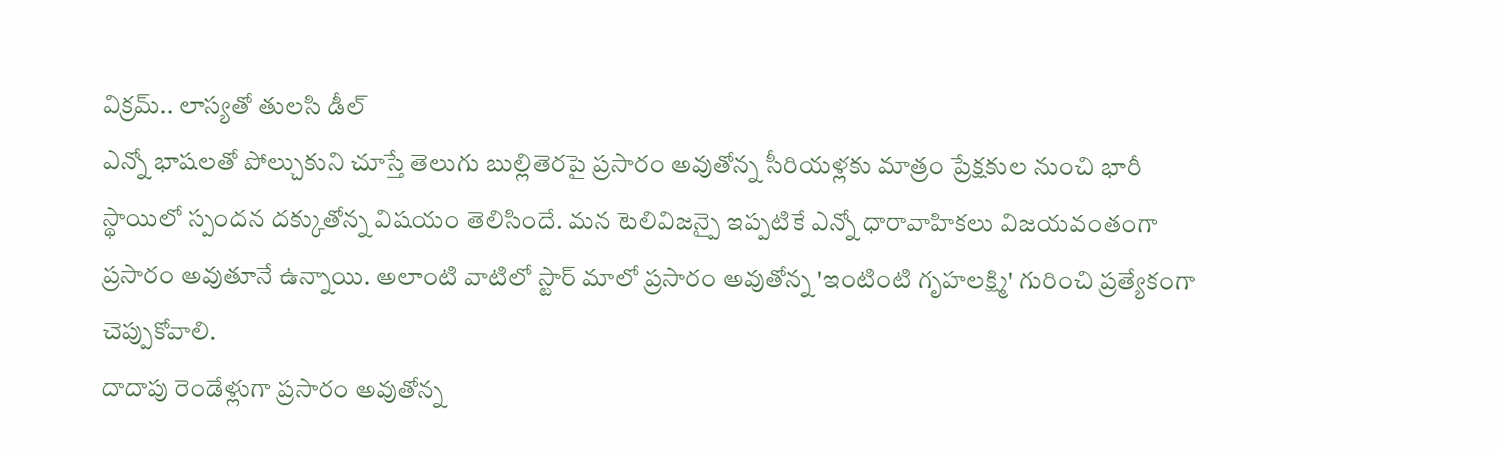విక్రమ్.. లాస్యతో తులసి డీల్
ఎన్నో భాషలతో పోల్చుకుని చూస్తే తెలుగు బుల్లితెరపై ప్రసారం అవుతోన్న సీరియళ్లకు మాత్రం ప్రేక్షకుల నుంచి భారీ స్థాయిలో స్పందన దక్కుతోన్న విషయం తెలిసిందే. మన టెలివిజన్పై ఇప్పటికే ఎన్నో ధారావాహికలు విజయవంతంగా ప్రసారం అవుతూనే ఉన్నాయి. అలాంటి వాటిలో స్టార్ మాలో ప్రసారం అవుతోన్న 'ఇంటింటి గృహలక్ష్మి' గురించి ప్రత్యేకంగా చెప్పుకోవాలి.
దాదాపు రెండేళ్లుగా ప్రసారం అవుతోన్న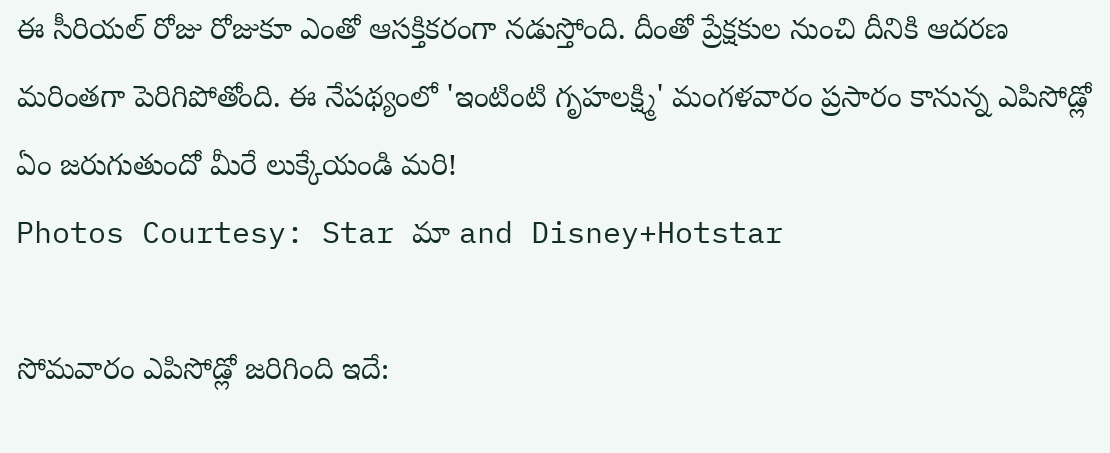ఈ సీరియల్ రోజు రోజుకూ ఎంతో ఆసక్తికరంగా నడుస్తోంది. దీంతో ప్రేక్షకుల నుంచి దీనికి ఆదరణ మరింతగా పెరిగిపోతోంది. ఈ నేపథ్యంలో 'ఇంటింటి గృహలక్ష్మి' మంగళవారం ప్రసారం కానున్న ఎపిసోడ్లో ఏం జరుగుతుందో మీరే లుక్కేయండి మరి!
Photos Courtesy: Star మా and Disney+Hotstar

సోమవారం ఎపిసోడ్లో జరిగింది ఇదే: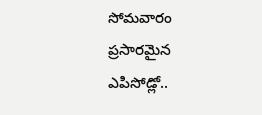సోమవారం ప్రసారమైన ఎపిసోడ్లో..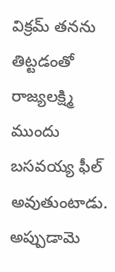విక్రమ్ తనను తిట్టడంతో రాజ్యలక్ష్మి ముందు బసవయ్య ఫీల్ అవుతుంటాడు. అప్పుడామె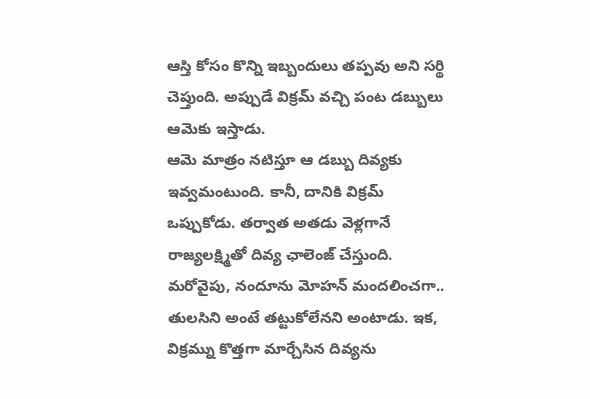ఆస్తి కోసం కొన్ని ఇబ్బందులు తప్పవు అని సర్థి చెప్తుంది. అప్పుడే విక్రమ్ వచ్చి పంట డబ్బులు ఆమెకు ఇస్తాడు.
ఆమె మాత్రం నటిస్తూ ఆ డబ్బు దివ్యకు ఇవ్వమంటుంది. కానీ, దానికి విక్రమ్ ఒప్పుకోడు. తర్వాత అతడు వెళ్లగానే రాజ్యలక్ష్మితో దివ్య ఛాలెంజ్ చేస్తుంది. మరోవైపు, నందూను మోహన్ మందలించగా.. తులసిని అంటే తట్టుకోలేనని అంటాడు. ఇక, విక్రమ్ను కొత్తగా మార్చేసిన దివ్యను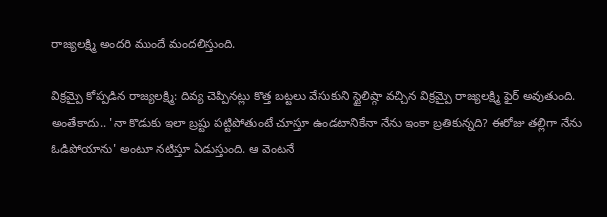రాజ్యలక్ష్మి అందరి ముందే మందలిస్తుంది.

విక్రమ్పై కోప్పడిన రాజ్యలక్ష్మి: దివ్య చెప్పినట్లు కొత్త బట్టలు వేసుకుని స్టైలిష్గా వచ్చిన విక్రమ్పై రాజ్యలక్ష్మి ఫైర్ అవుతుంది. అంతేకాదు.. 'నా కొడుకు ఇలా బ్రష్టు పట్టిపోతుంటే చూస్తూ ఉండటానికేనా నేను ఇంకా బ్రతికున్నది? ఈరోజు తల్లిగా నేను ఓడిపోయాను' అంటూ నటిస్తూ ఏడుస్తుంది. ఆ వెంటనే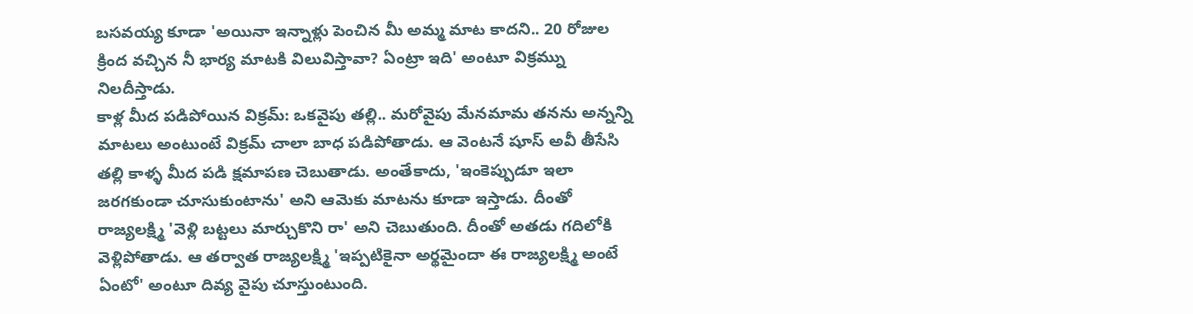బసవయ్య కూడా 'అయినా ఇన్నాళ్లు పెంచిన మీ అమ్మ మాట కాదని.. 20 రోజుల క్రింద వచ్చిన నీ భార్య మాటకి విలువిస్తావా? ఏంట్రా ఇది' అంటూ విక్రమ్ను నిలదీస్తాడు.
కాళ్ల మీద పడిపోయిన విక్రమ్: ఒకవైపు తల్లి.. మరోవైపు మేనమామ తనను అన్నన్ని మాటలు అంటుంటే విక్రమ్ చాలా బాధ పడిపోతాడు. ఆ వెంటనే షూస్ అవీ తీసేసి తల్లి కాళ్ళ మీద పడి క్షమాపణ చెబుతాడు. అంతేకాదు, 'ఇంకెప్పుడూ ఇలా జరగకుండా చూసుకుంటాను' అని ఆమెకు మాటను కూడా ఇస్తాడు. దీంతో రాజ్యలక్ష్మి 'వెళ్లి బట్టలు మార్చుకొని రా' అని చెబుతుంది. దీంతో అతడు గదిలోకి వెళ్లిపోతాడు. ఆ తర్వాత రాజ్యలక్ష్మి 'ఇప్పటికైనా అర్థమైందా ఈ రాజ్యలక్ష్మి అంటే ఏంటో' అంటూ దివ్య వైపు చూస్తుంటుంది.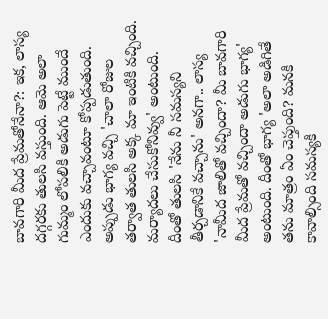బావగారి మీద ప్రేమతోనేనా?: ఇక, లాస్య దగ్గరకు తులసి వస్తుంది. ఆమె అలా గుమ్మం లోపలికి అడుగు పెట్టే ముందే ఎందుకు వచ్చావంటూ కోప్పడుతుంది. అప్పుడు భాగ్య వచ్చి 'చాలా రోజుల తర్వాత తులసి అక్క మా ఇంటికి వచ్చింది. మర్యాదలు చేసుకోనివ్వు' అంటుంది.
దీంతో తులసి 'నేను నీ సమస్యని తీర్చడానికే వచ్చాను' అనగా.. లాస్య 'నామీద జాలితో వచ్చిందా? మీ బావగారి మీద ప్రేమతో వచ్చిందా అడుగు భాగ్య' అంటుంది. దీంతో భాగ్య 'అలా అడిగితే తను మాత్రం ఏం చెప్తుంది? మనకి కావాల్సింది సమస్యకి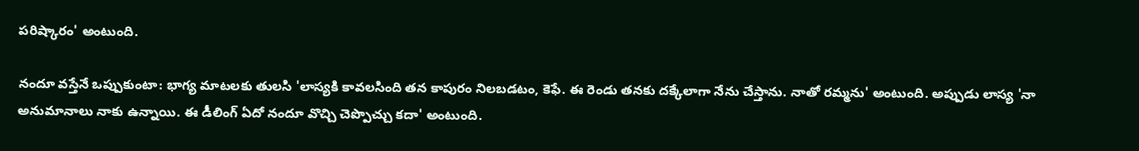పరిష్కారం' అంటుంది.

నందూ వస్తేనే ఒప్పుకుంటా: భాగ్య మాటలకు తులసి 'లాస్యకి కావలసింది తన కాపురం నిలబడటం, కెఫే. ఈ రెండు తనకు దక్కేలాగా నేను చేస్తాను. నాతో రమ్మను' అంటుంది. అప్పుడు లాస్య 'నా అనుమానాలు నాకు ఉన్నాయి. ఈ డీలింగ్ ఏదో నందూ వొచ్చి చెప్పొచ్చు కదా' అంటుంది.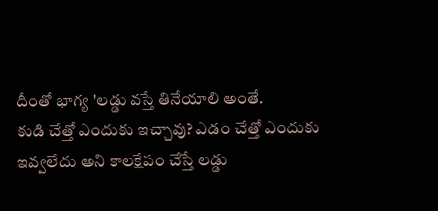దీంతో భాగ్య 'లడ్డు వస్తే తినేయాలి అంతే.
కుడి చేత్తో ఎందుకు ఇచ్చావు? ఎడం చేత్తో ఎందుకు ఇవ్వలేదు అని కాలక్షేపం చేస్తే లడ్డు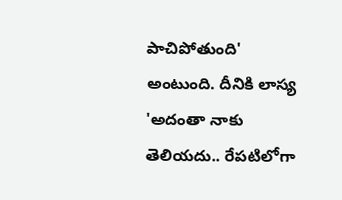పాచిపోతుంది' అంటుంది. దీనికి లాస్య 'అదంతా నాకు తెలియదు.. రేపటిలోగా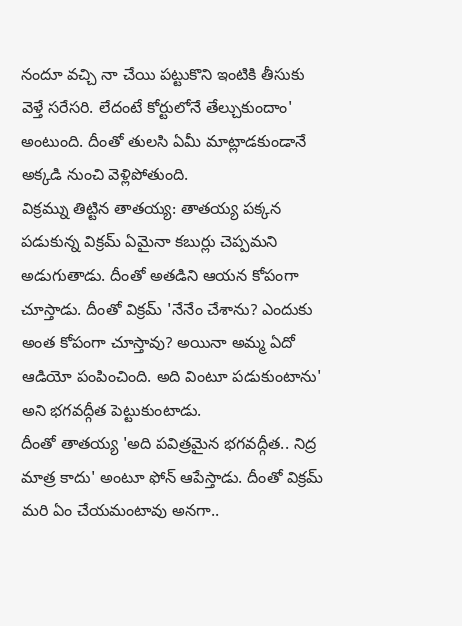నందూ వచ్చి నా చేయి పట్టుకొని ఇంటికి తీసుకు వెళ్తే సరేసరి. లేదంటే కోర్టులోనే తేల్చుకుందాం' అంటుంది. దీంతో తులసి ఏమీ మాట్లాడకుండానే అక్కడి నుంచి వెళ్లిపోతుంది.
విక్రమ్ను తిట్టిన తాతయ్య: తాతయ్య పక్కన పడుకున్న విక్రమ్ ఏమైనా కబుర్లు చెప్పమని అడుగుతాడు. దీంతో అతడిని ఆయన కోపంగా చూస్తాడు. దీంతో విక్రమ్ 'నేనేం చేశాను? ఎందుకు అంత కోపంగా చూస్తావు? అయినా అమ్మ ఏదో ఆడియో పంపించింది. అది వింటూ పడుకుంటాను' అని భగవద్గీత పెట్టుకుంటాడు.
దీంతో తాతయ్య 'అది పవిత్రమైన భగవద్గీత.. నిద్ర మాత్ర కాదు' అంటూ ఫోన్ ఆపేస్తాడు. దీంతో విక్రమ్ మరి ఏం చేయమంటావు అనగా..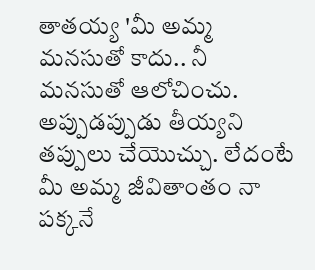తాతయ్య 'మీ అమ్మ మనసుతో కాదు.. నీ మనసుతో ఆలోచించు. అప్పుడప్పుడు తీయ్యని తప్పులు చేయొచ్చు. లేదంటే మీ అమ్మ జీవితాంతం నా పక్కనే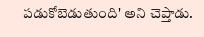పడుకోబెడుతుంది' అని చెప్తాడు.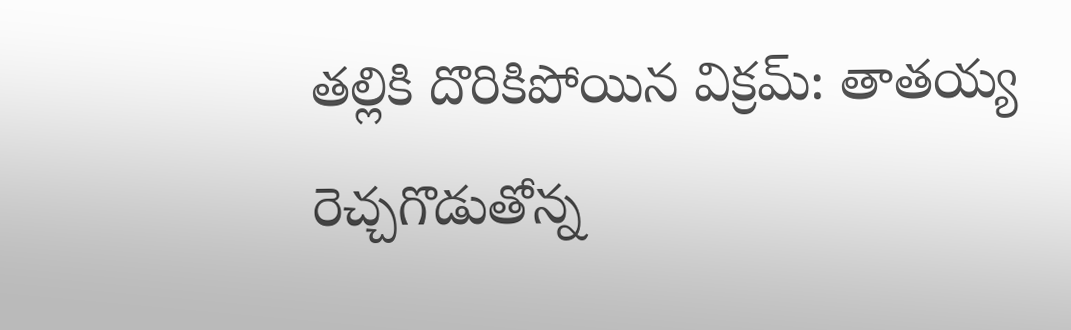తల్లికి దొరికిపోయిన విక్రమ్: తాతయ్య రెచ్చగొడుతోన్న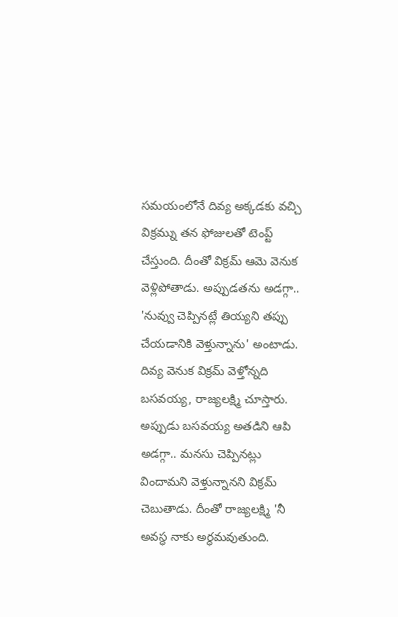సమయంలోనే దివ్య అక్కడకు వచ్చి విక్రమ్ను తన ఫోజులతో టెంప్ట్ చేస్తుంది. దీంతో విక్రమ్ ఆమె వెనుక వెళ్లిపోతాడు. అప్పుడతను అడగ్గా.. 'నువ్వు చెప్పినట్లే తియ్యని తప్పు చేయడానికి వెళ్తున్నాను' అంటాడు. దివ్య వెనుక విక్రమ్ వెళ్తోన్నది బసవయ్య, రాజ్యలక్ష్మి చూస్తారు.
అప్పుడు బసవయ్య అతడిని ఆపి అడగ్గా.. మనసు చెప్పినట్లు విందామని వెళ్తున్నానని విక్రమ్ చెబుతాడు. దీంతో రాజ్యలక్ష్మి 'నీ అవస్థ నాకు అర్థమవుతుంది.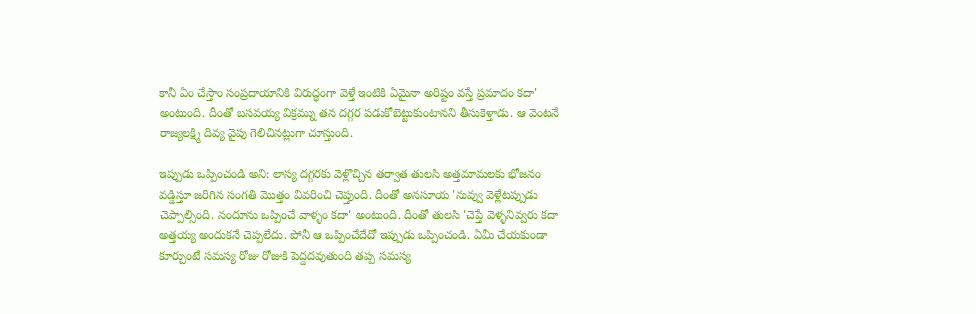కానీ ఏం చేస్తాం సంప్రదాయానికి విరుద్ధంగా వెళ్తే ఇంటికి ఏమైనా అరిష్టం వస్తే ప్రమాదం కదా' అంటుంది. దీంతో బసవయ్య విక్రమ్ను తన దగ్గర పడుకోబెట్టుకుంటానని తీసుకెళ్తాడు. ఆ వెంటనే రాజ్యలక్ష్మి దివ్య వైపు గెలిచినట్లుగా చూస్తుంది.

ఇప్పుడు ఒప్పించండి అని: లాస్య దగ్గరకు వెళ్లొచ్చిన తర్వాత తులసి అత్తమామలకు భోజనం వడ్డిస్తూ జరిగిన సంగతి మొత్తం వివరించి చెప్తుంది. దీంతో అనసూయ 'నువ్వు వెళ్లేటప్పుడు చెప్పాల్సింది. నందూను ఒప్పించే వాళ్ళం కదా' అంటుంది. దీంతో తులసి 'చెప్తే వెళ్ళనివ్వరు కదా అత్తయ్య అందుకనే చెప్పలేదు. పోనీ ఆ ఒప్పించేదేదో ఇప్పుడు ఒప్పించండి. ఏమీ చేయకుండా కూర్చుంటే సమస్య రోజు రోజుకి పెద్దదవుతుంది తప్ప సమస్య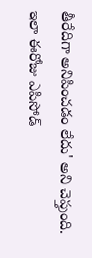తీరేదిగా అనిపించడం లేదు' అని చెప్తుంది. ఇలా ఈరోజు ఎపిసోడ్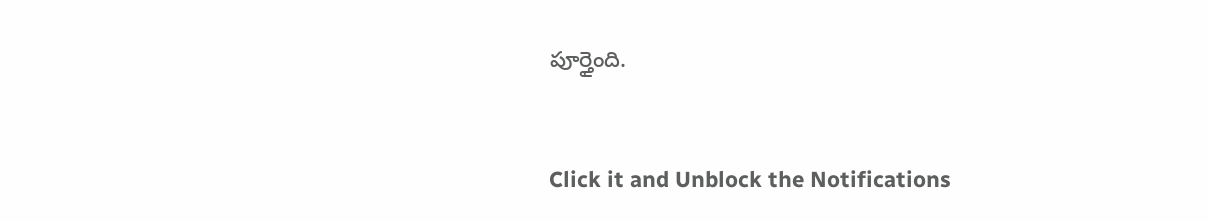పూర్తైంది.


Click it and Unblock the Notifications